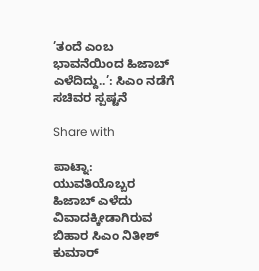’ತಂದೆ ಎಂಬ ಭಾವನೆಯಿಂದ ಹಿಜಾಬ್ ಎಳೆದಿದ್ದು..’: ಸಿಎಂ ನಡೆಗೆ ಸಚಿವರ ಸ್ಪಷ್ಟನೆ

Share with

ಪಾಟ್ನಾ: ಯುವತಿಯೊಬ್ಬರ ಹಿಜಾಬ್ ಎಳೆದು ವಿವಾದಕ್ಕೀಡಾಗಿರುವ ಬಿಹಾರ ಸಿಎಂ ನಿತೀಶ್ ಕುಮಾರ್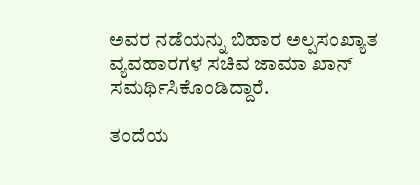ಅವರ ನಡೆಯನ್ನು ಬಿಹಾರ ಅಲ್ಪಸಂಖ್ಯಾತ ವ್ಯವಹಾರಗಳ ಸಚಿವ ಜಾಮಾ ಖಾನ್ ಸಮರ್ಥಿಸಿಕೊಂಡಿದ್ದಾರೆ.

ತಂದೆಯ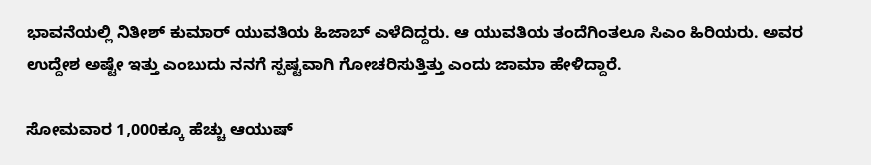ಭಾವನೆಯಲ್ಲಿ ನಿತೀಶ್ ಕುಮಾರ್ ಯುವತಿಯ ಹಿಜಾಬ್‌ ಎಳೆದಿದ್ದರು. ಆ ಯುವತಿಯ ತಂದೆಗಿಂತಲೂ ಸಿಎಂ ಹಿರಿಯರು. ಅವರ ಉದ್ದೇಶ ಅಷ್ಟೇ ಇತ್ತು ಎಂಬುದು ನನಗೆ ಸ್ಪಷ್ಟವಾಗಿ ಗೋಚರಿಸುತ್ತಿತ್ತು ಎಂದು ಜಾಮಾ ಹೇಳಿದ್ದಾರೆ.

ಸೋಮವಾರ 1,000ಕ್ಕೂ ಹೆಚ್ಚು ಆಯುಷ್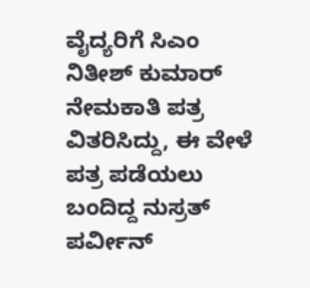ವೈದ್ಯರಿಗೆ ಸಿಎಂ ನಿತೀಶ್ ಕುಮಾರ್ ನೇಮಕಾತಿ ಪತ್ರ ವಿತರಿಸಿದ್ದು, ಈ ವೇಳೆ ಪತ್ರ ಪಡೆಯಲು ಬಂದಿದ್ದ ನುಸ್ರತ್ ಪರ್ವೀನ್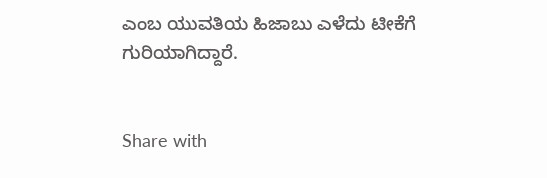ಎಂಬ ಯುವತಿಯ ಹಿಜಾಬು ಎಳೆದು ಟೀಕೆಗೆ ಗುರಿಯಾಗಿದ್ದಾರೆ.


Share with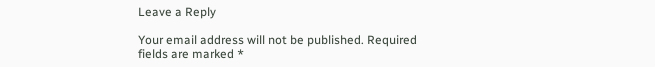Leave a Reply

Your email address will not be published. Required fields are marked *